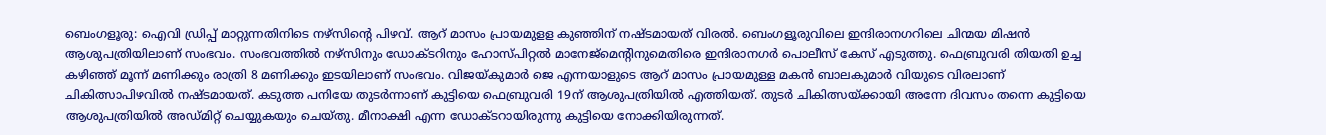ബെംഗളൂരു: ഐവി ഡ്രിപ്പ് മാറ്റുന്നതിനിടെ നഴ്സിന്റെ പിഴവ്. ആറ് മാസം പ്രായമുളള കുഞ്ഞിന് നഷ്ടമായത് വിരൽ. ബെംഗളൂരുവിലെ ഇന്ദിരാനഗറിലെ ചിന്മയ മിഷൻ ആശുപത്രിയിലാണ് സംഭവം. സംഭവത്തിൽ നഴ്സിനും ഡോക്ടറിനും ഹോസ്പിറ്റൽ മാനേജ്മെന്റിനുമെതിരെ ഇന്ദിരാനഗർ പൊലീസ് കേസ് എടുത്തു. ഫെബ്രുവരി തിയതി ഉച്ച കഴിഞ്ഞ് മൂന്ന് മണിക്കും രാത്രി 8 മണിക്കും ഇടയിലാണ് സംഭവം. വിജയ്കുമാർ ജെ എന്നയാളുടെ ആറ് മാസം പ്രായമുള്ള മകൻ ബാലകുമാർ വിയുടെ വിരലാണ് ചികിത്സാപിഴവിൽ നഷ്ടമായത്. കടുത്ത പനിയേ തുടർന്നാണ് കുട്ടിയെ ഫെബ്രുവരി 19ന് ആശുപത്രിയിൽ എത്തിയത്. തുടർ ചികിത്സയ്ക്കായി അന്നേ ദിവസം തന്നെ കുട്ടിയെ ആശുപത്രിയിൽ അഡ്മിറ്റ് ചെയ്യുകയും ചെയ്തു. മീനാക്ഷി എന്ന ഡോക്ടറായിരുന്നു കുട്ടിയെ നോക്കിയിരുന്നത്.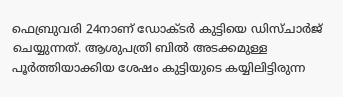ഫെബ്രുവരി 24നാണ് ഡോക്ടർ കുട്ടിയെ ഡിസ്ചാർജ് ചെയ്യുന്നത്. ആശുപത്രി ബിൽ അടക്കമുള്ള പൂർത്തിയാക്കിയ ശേഷം കുട്ടിയുടെ കയ്യിലിട്ടിരുന്ന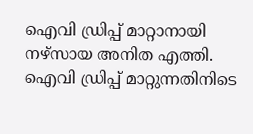ഐവി ഡ്രിപ്പ് മാറ്റാനായി നഴ്സായ അനിത എത്തി. ഐവി ഡ്രിപ്പ് മാറ്റുന്നതിനിടെ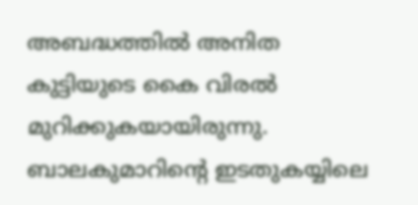അബദ്ധത്തിൽ അനിത കുട്ടിയുടെ കൈ വിരൽ മുറിക്കുകയായിരുന്നു. ബാലകുമാറിന്റെ ഇടതുകയ്യിലെ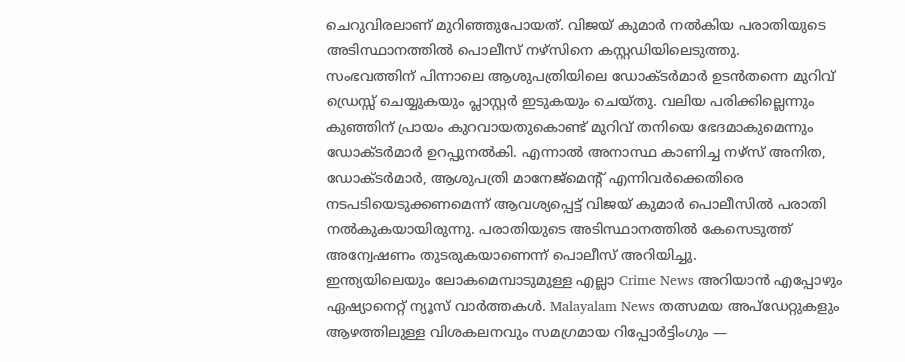ചെറുവിരലാണ് മുറിഞ്ഞുപോയത്. വിജയ് കുമാർ നൽകിയ പരാതിയുടെ അടിസ്ഥാനത്തിൽ പൊലീസ് നഴ്സിനെ കസ്റ്റഡിയിലെടുത്തു.
സംഭവത്തിന് പിന്നാലെ ആശുപത്രിയിലെ ഡോക്ടർമാർ ഉടൻതന്നെ മുറിവ് ഡ്രെസ്സ് ചെയ്യുകയും പ്ലാസ്റ്റർ ഇടുകയും ചെയ്തു. വലിയ പരിക്കില്ലെന്നും കുഞ്ഞിന് പ്രായം കുറവായതുകൊണ്ട് മുറിവ് തനിയെ ഭേദമാകുമെന്നും ഡോക്ടർമാർ ഉറപ്പുനൽകി. എന്നാൽ അനാസ്ഥ കാണിച്ച നഴ്സ് അനിത, ഡോക്ടർമാർ, ആശുപത്രി മാനേജ്മെന്റ് എന്നിവർക്കെതിരെ നടപടിയെടുക്കണമെന്ന് ആവശ്യപ്പെട്ട് വിജയ് കുമാർ പൊലീസിൽ പരാതി നൽകുകയായിരുന്നു. പരാതിയുടെ അടിസ്ഥാനത്തിൽ കേസെടുത്ത് അന്വേഷണം തുടരുകയാണെന്ന് പൊലീസ് അറിയിച്ചു.
ഇന്ത്യയിലെയും ലോകമെമ്പാടുമുള്ള എല്ലാ Crime News അറിയാൻ എപ്പോഴും ഏഷ്യാനെറ്റ് ന്യൂസ് വാർത്തകൾ. Malayalam News തത്സമയ അപ്ഡേറ്റുകളും ആഴത്തിലുള്ള വിശകലനവും സമഗ്രമായ റിപ്പോർട്ടിംഗും —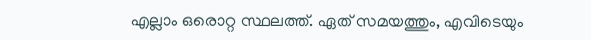എല്ലാം ഒരൊറ്റ സ്ഥലത്ത്. ഏത് സമയത്തും, എവിടെയും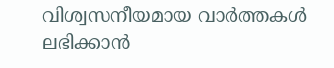വിശ്വസനീയമായ വാർത്തകൾ ലഭിക്കാൻ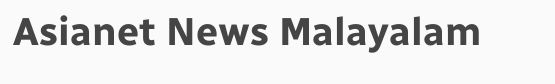Asianet News Malayalam